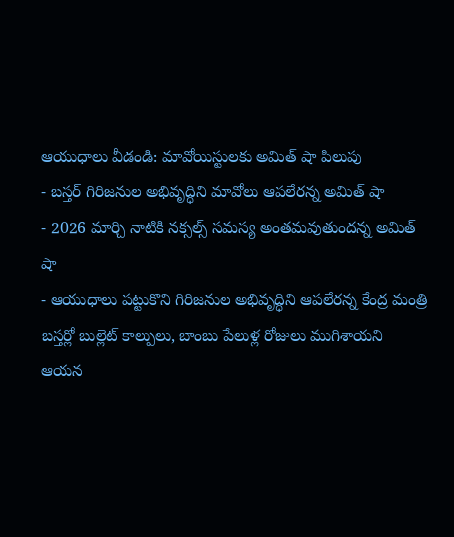ఆయుధాలు వీడండి: మావోయిస్టులకు అమిత్ షా పిలుపు
- బస్తర్ గిరిజనుల అభివృద్ధిని మావోలు ఆపలేరన్న అమిత్ షా
- 2026 మార్చి నాటికి నక్సల్స్ సమస్య అంతమవుతుందన్న అమిత్ షా
- ఆయుధాలు పట్టుకొని గిరిజనుల అభివృద్ధిని ఆపలేరన్న కేంద్ర మంత్రి
బస్తర్లో బుల్లెట్ కాల్పులు, బాంబు పేలుళ్ల రోజులు ముగిశాయని ఆయన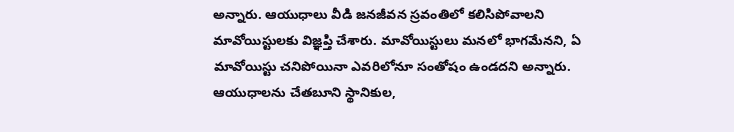అన్నారు. ఆయుధాలు వీడి జనజీవన స్రవంతిలో కలిసిపోవాలని మావోయిస్టులకు విజ్ఞప్తి చేశారు. మావోయిస్టులు మనలో భాగమేనని, ఏ మావోయిస్టు చనిపోయినా ఎవరిలోనూ సంతోషం ఉండదని అన్నారు. ఆయుధాలను చేతబూని స్థానికుల,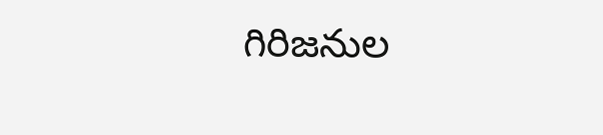గిరిజనుల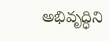అభివృద్ధిని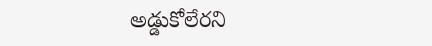అడ్డుకోలేరని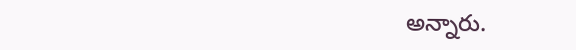అన్నారు.